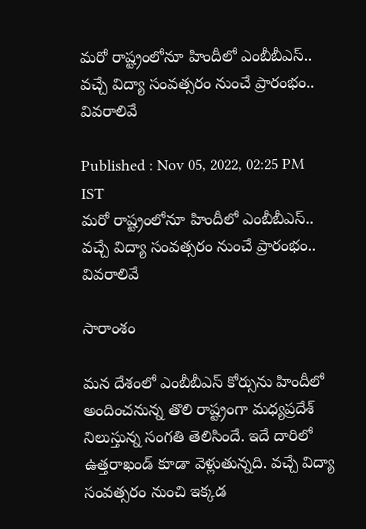మరో రాష్ట్రంలోనూ హిందీలో ఎంబీబీఎస్.. వచ్చే విద్యా సంవత్సరం నుంచే ప్రారంభం.. వివరాలివే

Published : Nov 05, 2022, 02:25 PM IST
మరో రాష్ట్రంలోనూ హిందీలో ఎంబీబీఎస్.. వచ్చే విద్యా సంవత్సరం నుంచే ప్రారంభం.. వివరాలివే

సారాంశం

మన దేశంలో ఎంబీబీఎస్ కోర్సును హిందీలో అందించనున్న తొలి రాష్ట్రంగా మధ్యప్రదేశ్ నిలుస్తున్న సంగతి తెలిసిందే. ఇదే దారిలో ఉత్తరాఖండ్ కూడా వెళ్లుతున్నది. వచ్చే విద్యా సంవత్సరం నుంచి ఇక్కడ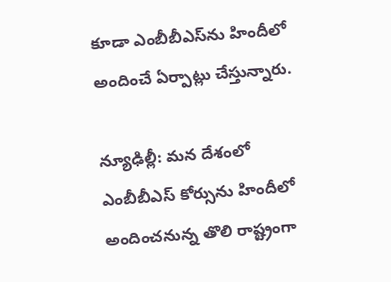కూడా ఎంబీబీఎస్‌ను హిందీలో అందించే ఏర్పాట్లు చేస్తున్నారు.

న్యూఢిల్లీ: మన దేశంలో ఎంబీబీఎస్ కోర్సును హిందీలో అందించనున్న తొలి రాష్ట్రంగా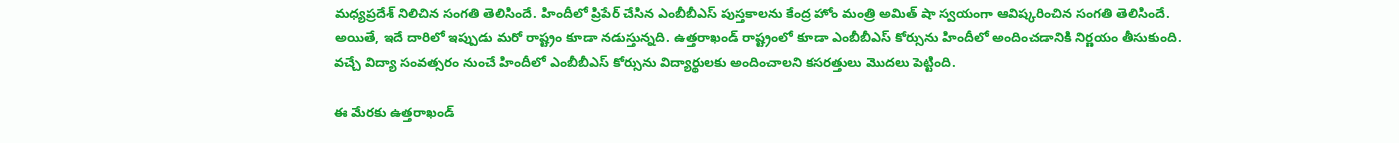మధ్యప్రదేశ్ నిలిచిన సంగతి తెలిసిందే. హిందీలో ప్రిపేర్ చేసిన ఎంబీబీఎస్ పుస్తకాలను కేంద్ర హోం మంత్రి అమిత్ షా స్వయంగా ఆవిష్కరించిన సంగతి తెలిసిందే. అయితే, ఇదే దారిలో ఇప్పుడు మరో రాష్ట్రం కూడా నడుస్తున్నది. ఉత్తరాఖండ్ రాష్ట్రంలో కూడా ఎంబీబీఎస్ కోర్సును హిందీలో అందించడానికి నిర్ణయం తీసుకుంది. వచ్చే విద్యా సంవత్సరం నుంచే హిందీలో ఎంబీబీఎస్ కోర్సును విద్యార్థులకు అందించాలని కసరత్తులు మొదలు పెట్టింది.

ఈ మేరకు ఉత్తరాఖండ్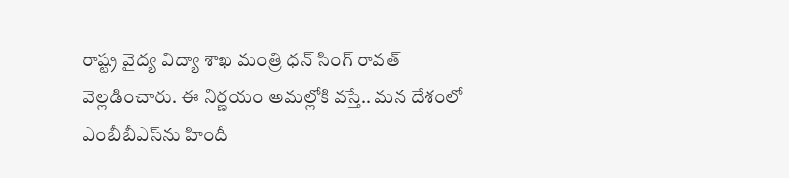రాష్ట్ర వైద్య విద్యా శాఖ మంత్రి ధన్ సింగ్ రావత్ వెల్లడించారు. ఈ నిర్ణయం అమల్లోకి వస్తే.. మన దేశంలో ఎంబీబీఎస్‌ను హిందీ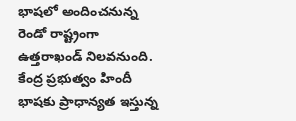భాషలో అందించనున్న రెండో రాష్ట్రంగా ఉత్తరాఖండ్ నిలవనుంది. కేంద్ర ప్రభుత్వం హిందీ భాషకు ప్రాధాన్యత ఇస్తున్న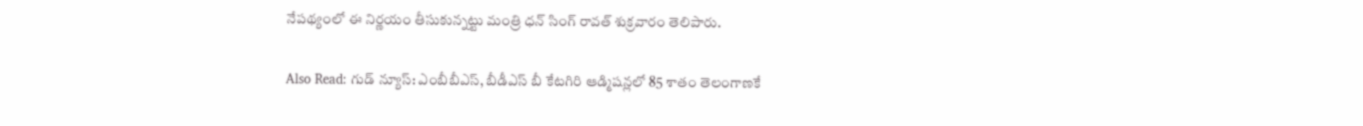నేపథ్యంలో ఈ నిర్ణయం తీసుకున్నట్టు మంత్రి ధన్ సింగ్ రావత్ శుక్రవారం తెలిపారు.

Also Read: గుడ్ న్యూస్: ఎంబీబీఎస్, బీడీఎస్ బీ కేటగిరి ఆడ్మిషన్లలో 85 శాతం తెలంగాణకే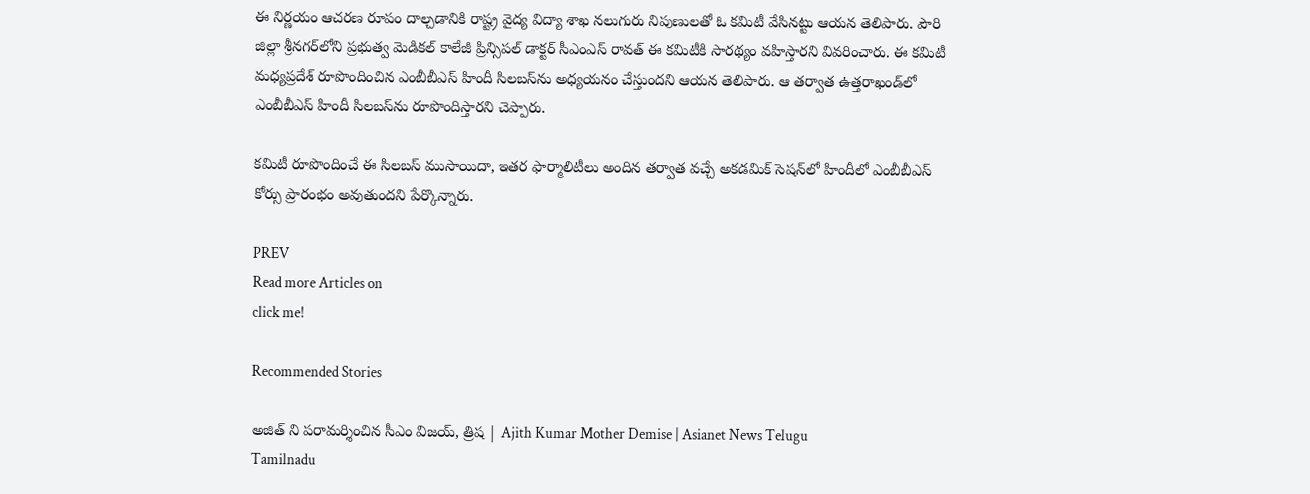ఈ నిర్ణయం ఆచరణ రూపం దాల్చడానికి రాష్ట్ర వైద్య విద్యా శాఖ నలుగురు నిపుణులతో ఓ కమిటీ వేసినట్టు ఆయన తెలిపారు. పౌరి జిల్లా శ్రీనగర్‌లోని ప్రభుత్వ మెడికల్ కాలేజీ ప్రిన్సిపల్ డాక్టర్ సీఎంఎస్ రావత్ ఈ కమిటీకి సారథ్యం వహిస్తారని వివరించారు. ఈ కమిటీ మధ్యప్రదేశ్ రూపొందించిన ఎంబీబీఎస్ హిందీ సిలబస్‌ను అధ్యయనం చేస్తుందని ఆయన తెలిపారు. ఆ తర్వాత ఉత్తరాఖండ్‌లో ఎంబీబీఎస్ హిందీ సిలబస్‌ను రూపొందిస్తారని చెప్పారు.

కమిటీ రూపొందించే ఈ సిలబస్ ముసాయిదా, ఇతర ఫార్మాలిటీలు అందిన తర్వాత వచ్చే అకడమిక్ సెషన్‌లో హిందీలో ఎంబీబీఎస్ కోర్సు ప్రారంభం అవుతుందని పేర్కొన్నారు.

PREV
Read more Articles on
click me!

Recommended Stories

అజిత్ ని పరామర్శించిన సీఎం విజయ్, త్రిష | Ajith Kumar Mother Demise | Asianet News Telugu
Tamilnadu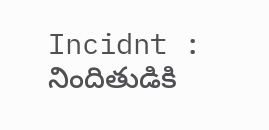Incidnt : నిందితుడికి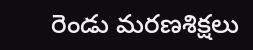రెండు మరణశిక్షలు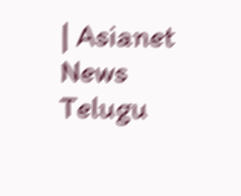| Asianet News Telugu